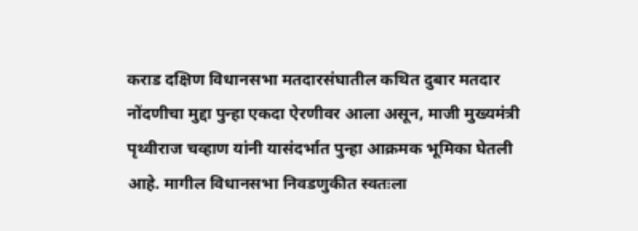कराड दक्षिण विधानसभा मतदारसंघातील कथित दुबार मतदार नोंदणीचा मुद्दा पुन्हा एकदा ऐरणीवर आला असून, माजी मुख्यमंत्री पृथ्वीराज चव्हाण यांनी यासंदर्भात पुन्हा आक्रमक भूमिका घेतली आहे. मागील विधानसभा निवडणुकीत स्वतःला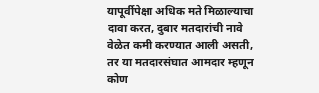यापूर्वीपेक्षा अधिक मते मिळाल्याचा दावा करत, दुबार मतदारांची नावे वेळेत कमी करण्यात आली असती, तर या मतदारसंघात आमदार म्हणून कोण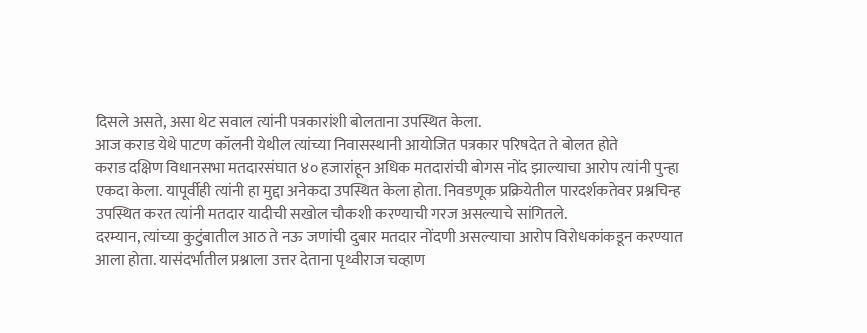दिसले असते, असा थेट सवाल त्यांनी पत्रकारांशी बोलताना उपस्थित केला.
आज कराड येथे पाटण कॉलनी येथील त्यांच्या निवासस्थानी आयोजित पत्रकार परिषदेत ते बोलत होते
कराड दक्षिण विधानसभा मतदारसंघात ४० हजारांहून अधिक मतदारांची बोगस नोंद झाल्याचा आरोप त्यांनी पुन्हा एकदा केला. यापूर्वीही त्यांनी हा मुद्दा अनेकदा उपस्थित केला होता. निवडणूक प्रक्रियेतील पारदर्शकतेवर प्रश्नचिन्ह उपस्थित करत त्यांनी मतदार यादीची सखोल चौकशी करण्याची गरज असल्याचे सांगितले.
दरम्यान, त्यांच्या कुटुंबातील आठ ते नऊ जणांची दुबार मतदार नोंदणी असल्याचा आरोप विरोधकांकडून करण्यात आला होता. यासंदर्भातील प्रश्नाला उत्तर देताना पृथ्वीराज चव्हाण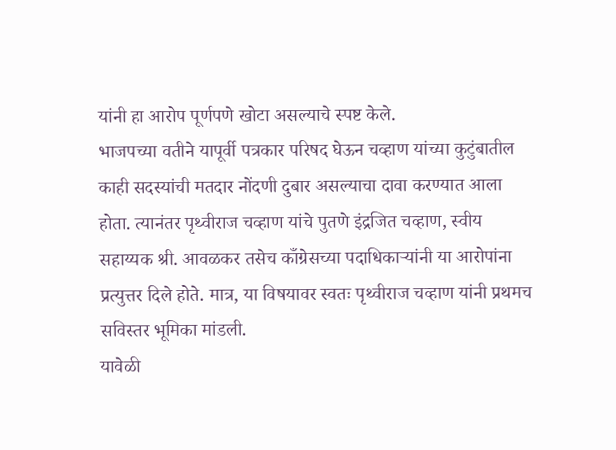यांनी हा आरोप पूर्णपणे खोटा असल्याचे स्पष्ट केले.
भाजपच्या वतीने यापूर्वी पत्रकार परिषद घेऊन चव्हाण यांच्या कुटुंबातील काही सदस्यांची मतदार नोंदणी दुबार असल्याचा दावा करण्यात आला होता. त्यानंतर पृथ्वीराज चव्हाण यांचे पुतणे इंद्रजित चव्हाण, स्वीय सहाय्यक श्री. आवळकर तसेच काँग्रेसच्या पदाधिकाऱ्यांनी या आरोपांना प्रत्युत्तर दिले होते. मात्र, या विषयावर स्वतः पृथ्वीराज चव्हाण यांनी प्रथमच सविस्तर भूमिका मांडली.
यावेळी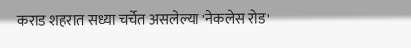कराड शहरात सध्या चर्चेत असलेल्या 'नेकलेस रोड'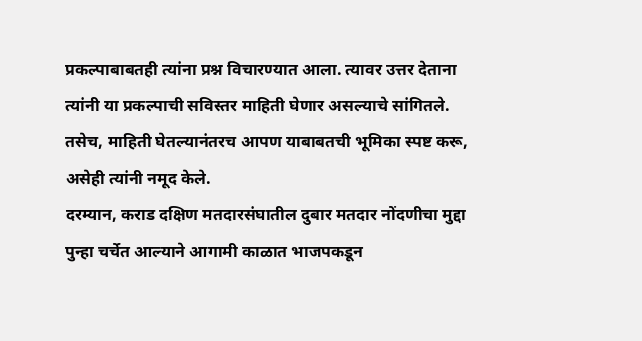प्रकल्पाबाबतही त्यांना प्रश्न विचारण्यात आला. त्यावर उत्तर देताना त्यांनी या प्रकल्पाची सविस्तर माहिती घेणार असल्याचे सांगितले. तसेच, माहिती घेतल्यानंतरच आपण याबाबतची भूमिका स्पष्ट करू, असेही त्यांनी नमूद केले.
दरम्यान, कराड दक्षिण मतदारसंघातील दुबार मतदार नोंदणीचा मुद्दा पुन्हा चर्चेत आल्याने आगामी काळात भाजपकडून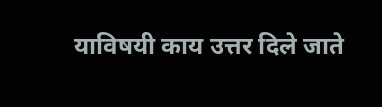याविषयी काय उत्तर दिले जाते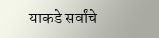याकडे सर्वांचे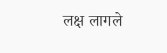लक्ष लागले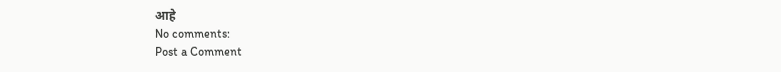आहे
No comments:
Post a Comment